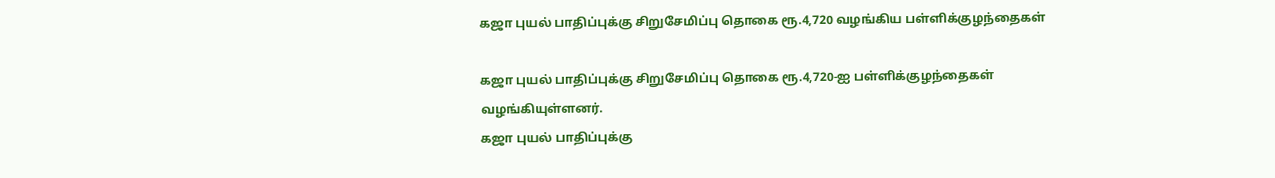கஜா புயல் பாதிப்புக்கு சிறுசேமிப்பு தொகை ரூ.4,720 வழங்கிய பள்ளிக்குழந்தைகள்

கஜா புயல் பாதிப்புக்கு சிறுசேமிப்பு தொகை ரூ.4,720-ஐ பள்ளிக்குழந்தைகள் வழங்கியுள்ளனர்.
கஜா புயல் பாதிப்புக்கு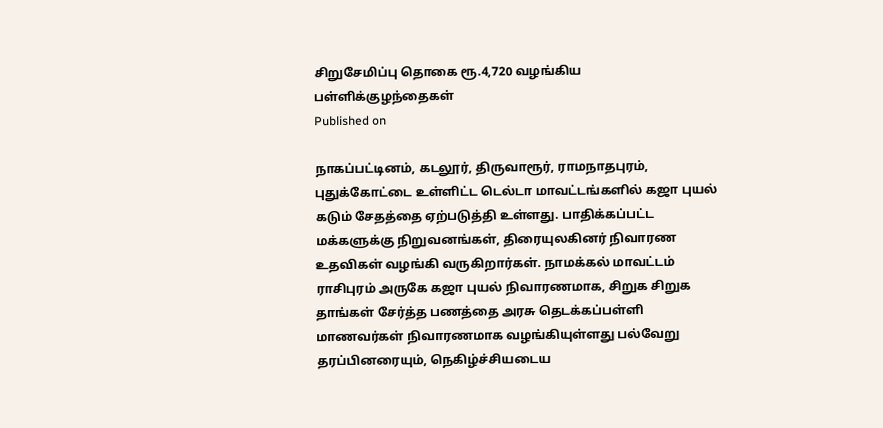சிறுசேமிப்பு தொகை ரூ.4,720 வழங்கிய பள்ளிக்குழந்தைகள்
Published on

நாகப்பட்டினம், கடலூர், திருவாரூர், ராமநாதபுரம், புதுக்கோட்டை உள்ளிட்ட டெல்டா மாவட்டங்களில் கஜா புயல் கடும் சேதத்தை ஏற்படுத்தி உள்ளது. பாதிக்கப்பட்ட மக்களுக்கு நிறுவனங்கள், திரையுலகினர் நிவாரண உதவிகள் வழங்கி வருகிறார்கள். நாமக்கல் மாவட்டம் ராசிபுரம் அருகே கஜா புயல் நிவாரணமாக, சிறுக சிறுக தாங்கள் சேர்த்த பணத்தை அரசு தெடக்கப்பள்ளி மாணவர்கள் நிவாரணமாக வழங்கியுள்ளது பல்வேறு தரப்பினரையும், நெகிழ்ச்சியடைய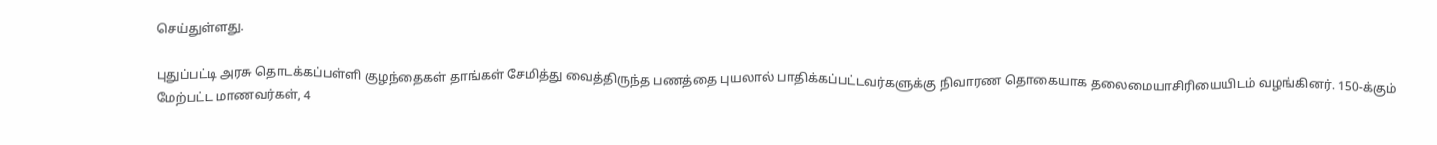செய்துள்ளது.

புதுப்பட்டி அரசு தொடக்கப்பள்ளி குழந்தைகள் தாங்கள் சேமித்து வைத்திருந்த பணத்தை புயலால் பாதிக்கப்பட்டவர்களுக்கு நிவாரண தொகையாக தலைமையாசிரியையிடம் வழங்கினர். 150-க்கும் மேற்பட்ட மாணவர்கள், 4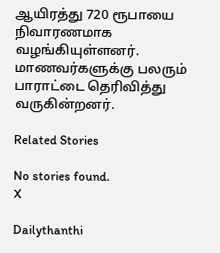ஆயிரத்து 720 ரூபாயை நிவாரணமாக வழங்கியுள்ளனர். மாணவர்களுக்கு பலரும் பாராட்டை தெரிவித்து வருகின்றனர்.

Related Stories

No stories found.
X

Dailythanthi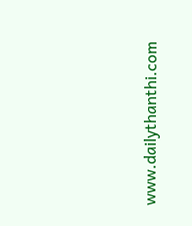www.dailythanthi.com